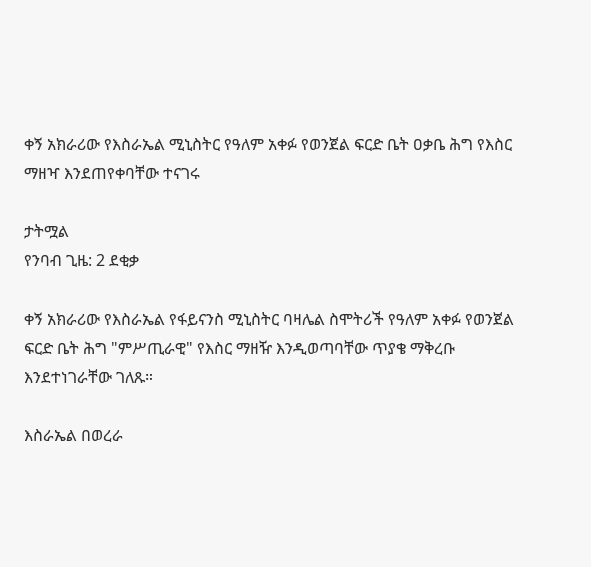ቀኝ አክራሪው የእስራኤል ሚኒስትር የዓለም አቀፉ የወንጀል ፍርድ ቤት ዐቃቤ ሕግ የእስር ማዘዣ እንደጠየቀባቸው ተናገሩ

ታትሟል
የንባብ ጊዜ: 2 ደቂቃ

ቀኝ አክራሪው የእስራኤል የፋይናንስ ሚኒስትር ባዛሌል ስሞትሪች የዓለም አቀፉ የወንጀል ፍርድ ቤት ሕግ "ምሥጢራዊ" የእስር ማዘዥ እንዲወጣባቸው ጥያቄ ማቅረቡ እንደተነገራቸው ገለጹ።

እስራኤል በወረራ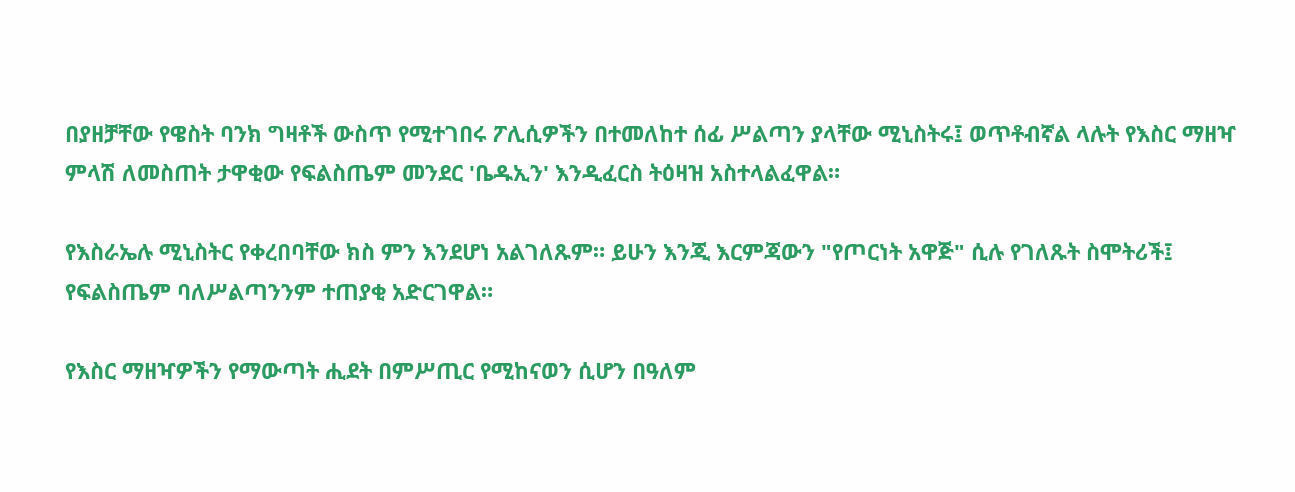በያዘቻቸው የዌስት ባንክ ግዛቶች ውስጥ የሚተገበሩ ፖሊሲዎችን በተመለከተ ሰፊ ሥልጣን ያላቸው ሚኒስትሩ፤ ወጥቶብኛል ላሉት የእስር ማዘዣ ምላሽ ለመስጠት ታዋቂው የፍልስጤም መንደር 'ቤዱኢን' እንዲፈርስ ትዕዛዝ አስተላልፈዋል።

የእስራኤሉ ሚኒስትር የቀረበባቸው ክስ ምን እንደሆነ አልገለጹም። ይሁን እንጂ እርምጃውን "የጦርነት አዋጅ" ሲሉ የገለጹት ስሞትሪች፤ የፍልስጤም ባለሥልጣንንም ተጠያቂ አድርገዋል።

የእስር ማዘዣዎችን የማውጣት ሒደት በምሥጢር የሚከናወን ሲሆን በዓለም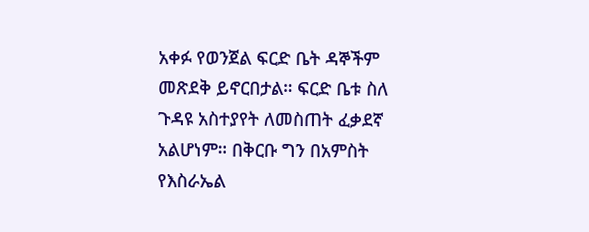አቀፉ የወንጀል ፍርድ ቤት ዳኞችም መጽደቅ ይኖርበታል። ፍርድ ቤቱ ስለ ጉዳዩ አስተያየት ለመስጠት ፈቃደኛ አልሆነም። በቅርቡ ግን በአምስት የእስራኤል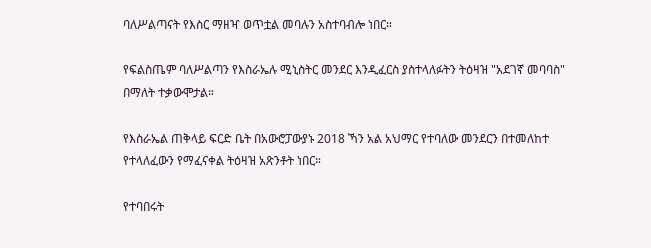ባለሥልጣናት የእስር ማዘዣ ወጥቷል መባሉን አስተባብሎ ነበር።

የፍልስጤም ባለሥልጣን የእስራኤሉ ሚኒስትር መንደር እንዲፈርስ ያስተላለፉትን ትዕዛዝ "አደገኛ መባባስ" በማለት ተቃውሞታል።

የእስራኤል ጠቅላይ ፍርድ ቤት በአውሮፓውያኑ 2018 ኻን አል አህማር የተባለው መንደርን በተመለከተ የተላለፈውን የማፈናቀል ትዕዛዝ አጽንቶት ነበር።

የተባበሩት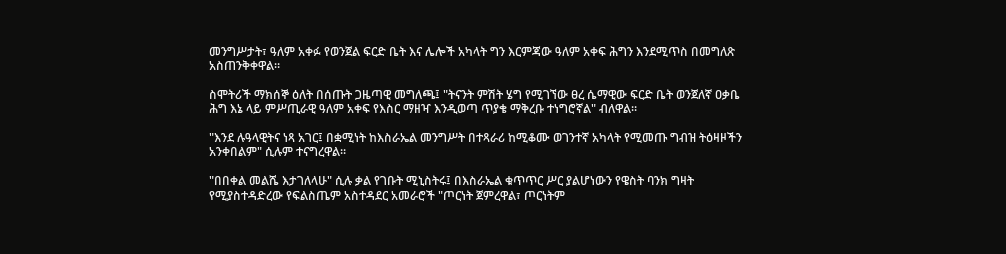መንግሥታት፣ ዓለም አቀፉ የወንጀል ፍርድ ቤት እና ሌሎች አካላት ግን እርምጃው ዓለም አቀፍ ሕግን እንደሚጥስ በመግለጽ አስጠንቅቀዋል።

ስሞትሪች ማክሰኞ ዕለት በሰጡት ጋዜጣዊ መግለጫ፤ "ትናንት ምሽት ሄግ የሚገኘው ፀረ ሴማዊው ፍርድ ቤት ወንጀለኛ ዐቃቤ ሕግ እኔ ላይ ምሥጢራዊ ዓለም አቀፍ የእስር ማዘዣ እንዲወጣ ጥያቄ ማቅረቡ ተነግሮኛል" ብለዋል።

"እንደ ሉዓላዊትና ነጻ አገር፤ በቋሚነት ከእስራኤል መንግሥት በተጻራሪ ከሚቆሙ ወገንተኛ አካላት የሚመጡ ግብዝ ትዕዛዞችን አንቀበልም" ሲሉም ተናግረዋል።

"በበቀል መልሼ እታገለላሁ" ሲሉ ቃል የገቡት ሚኒስትሩ፤ በእስራኤል ቁጥጥር ሥር ያልሆነውን የዌስት ባንክ ግዛት የሚያስተዳድረው የፍልስጤም አስተዳደር አመራሮች "ጦርነት ጀምረዋል፣ ጦርነትም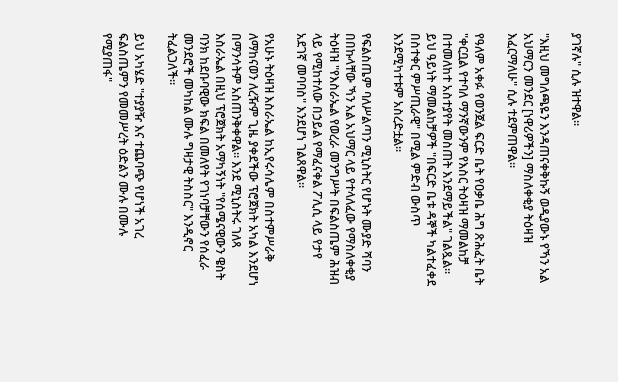ያገኛሉ" ሲሉ ዝተዋል።

"እዚህ መግለጫዬን እንዳጠናቀቅኩኝ ወዲያውኑ የኻን አል አህማርን መንደር [ነዋሪዎችን] ማስለቀቂያ ትዕዛዝ እፈርማለሁ" ሲሉ ተደምጠዋል።

የዓለም አቀፉ የወንጀል ፍርድ ቤት የዐቃቤ ሕግ ጽሕፈት ቤት "ቀርቧል የተባለ ማንኛውንም የእስር ትዕዛዝ ማመልከቻ በተመለከተ አስተያየት መስጠት እንደማይችል" ገልጿል። ይህ ዓይነት ማመልከቻዎች "በፍርድ ቤቱ ዳኞች ካልተፈቀደ በስተቀር ምሥጢራዊ" በሚል ምድብ ውስጥ እንደሚካተቱም አስረድቷል።

የፍልስጤም ባለሥልጣን ሚኒስትር የሆኑት ሙያድ ሻባን በበኩላቸው ኻን አል አህማር ላይ የተላለፈው የማስለቀቂያ ትዕዛዝ "የእስራኤል የወረራ መንግሥት በፍልስጤም ሕዝብ ላይ የሚከተለው በኃይል የማፈናቀል ፖሊሲ ላይ የታየ አደገኛ መባባስ" እንደሆነ ገልጸዋል።

የአሁኑ ትዕዛዝ እስራኤል ከኢየሩሳሌም በስተምሥራቅ ለማከናወን ለረዥም ጊዜ ያቀደችው ፕሮጀክት አካል እንደሆነ በማንሳትም አስጠንቅቀዋል። እንደ ሚኒስትሩ ገለጻ እስራኤል በዚህ ፕሮጀክት አማካኝነት "የሰሜናዊውን ዌስት ባንክ ከደቡባዊው ክፍል በመለየት የገነባቻቸውን የሰፈራ መንደሮች መካከል ሙሉ ግዛታዊ ትስስር" እንዲኖር ትፈልጋለች።

ይህ አካሄድ "ተያያዥ እና ተጨባጭ የሆነች አገረ ፍልስጤምን የመመሥረት ዕድልን ሙሉ በሙሉ የሚያጠፋ"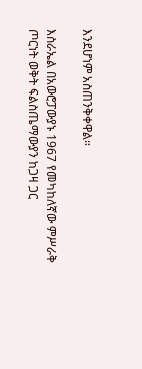እንደሆነም አስጠንቅቀዋል።

እስራኤል በአውሮፓውያኑ 1967 የመካከለኛው ምሥራቅ ጦርነት ወቅት ፍልስጤማውያን ከጋዛ ጋር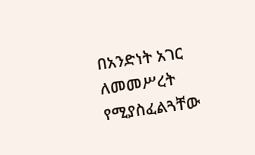በአንድነት አገር ለመመሥረት የሚያስፈልጓቸው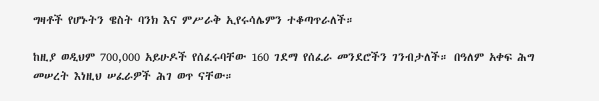ግዛቶች የሆኑትን ዌስት ባንክ እና ምሥራቅ ኢየሩሳሌምን ተቆጣጥራለች።

ከዚያ ወዲህም 700,000 አይሁዶች የሰፈሩባቸው 160 ገደማ የሰፈራ መንደሮችን ገንብታለች። በዓለም አቀፍ ሕግ መሠረት እነዚህ ሠፈራዎች ሕገ ወጥ ናቸው።